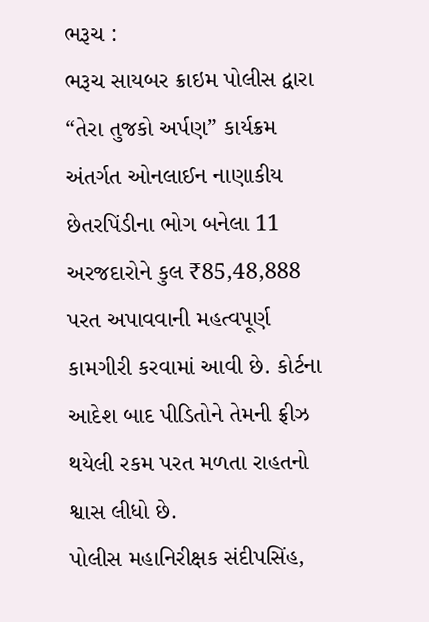ભરૂચ :
ભરૂચ સાયબર ક્રાઇમ પોલીસ દ્વારા “તેરા તુજકો અર્પણ” કાર્યક્રમ અંતર્ગત ઓનલાઈન નાણાકીય છેતરપિંડીના ભોગ બનેલા 11 અરજદારોને કુલ ₹85,48,888 પરત અપાવવાની મહત્વપૂર્ણ કામગીરી કરવામાં આવી છે. કોર્ટના આદેશ બાદ પીડિતોને તેમની ફ્રીઝ થયેલી રકમ પરત મળતા રાહતનો શ્વાસ લીધો છે.
પોલીસ મહાનિરીક્ષક સંદીપસિંહ,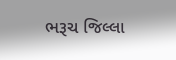ભરૂચ જિલ્લા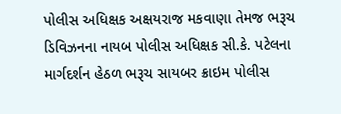પોલીસ અધિક્ષક અક્ષયરાજ મકવાણા તેમજ ભરૂચ ડિવિઝનના નાયબ પોલીસ અધિક્ષક સી.કે. પટેલના માર્ગદર્શન હેઠળ ભરૂચ સાયબર ક્રાઇમ પોલીસ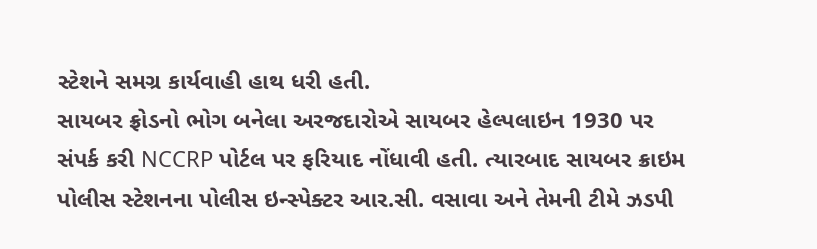સ્ટેશને સમગ્ર કાર્યવાહી હાથ ધરી હતી.
સાયબર ફ્રોડનો ભોગ બનેલા અરજદારોએ સાયબર હેલ્પલાઇન 1930 પર સંપર્ક કરી NCCRP પોર્ટલ પર ફરિયાદ નોંધાવી હતી. ત્યારબાદ સાયબર ક્રાઇમ પોલીસ સ્ટેશનના પોલીસ ઇન્સ્પેક્ટર આર.સી. વસાવા અને તેમની ટીમે ઝડપી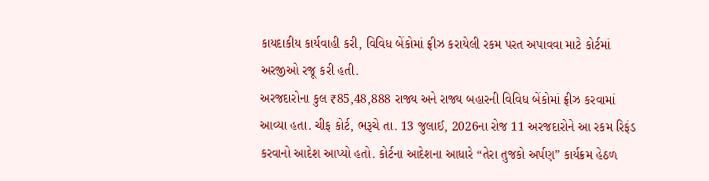કાયદાકીય કાર્યવાહી કરી, વિવિધ બેંકોમાં ફ્રીઝ કરાયેલી રકમ પરત અપાવવા માટે કોર્ટમાં અરજીઓ રજૂ કરી હતી.
અરજદારોના કુલ ₹85,48,888 રાજ્ય અને રાજ્ય બહારની વિવિધ બેંકોમાં ફ્રીઝ કરવામાં આવ્યા હતા. ચીફ કોર્ટ, ભરૂચે તા. 13 જુલાઈ, 2026ના રોજ 11 અરજદારોને આ રકમ રિફંડ કરવાનો આદેશ આપ્યો હતો. કોર્ટના આદેશના આધારે “તેરા તુજકો અર્પણ” કાર્યક્રમ હેઠળ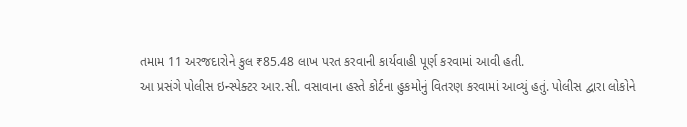તમામ 11 અરજદારોને કુલ ₹85.48 લાખ પરત કરવાની કાર્યવાહી પૂર્ણ કરવામાં આવી હતી.
આ પ્રસંગે પોલીસ ઇન્સ્પેક્ટર આર.સી. વસાવાના હસ્તે કોર્ટના હુકમોનું વિતરણ કરવામાં આવ્યું હતું. પોલીસ દ્વારા લોકોને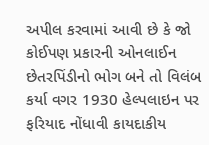અપીલ કરવામાં આવી છે કે જો કોઈપણ પ્રકારની ઓનલાઈન છેતરપિંડીનો ભોગ બને તો વિલંબ કર્યા વગર 1930 હેલ્પલાઇન પર ફરિયાદ નોંધાવી કાયદાકીય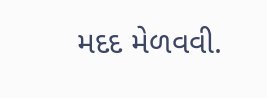મદદ મેળવવી.